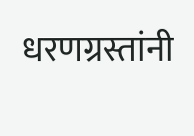धरणग्रस्तांनी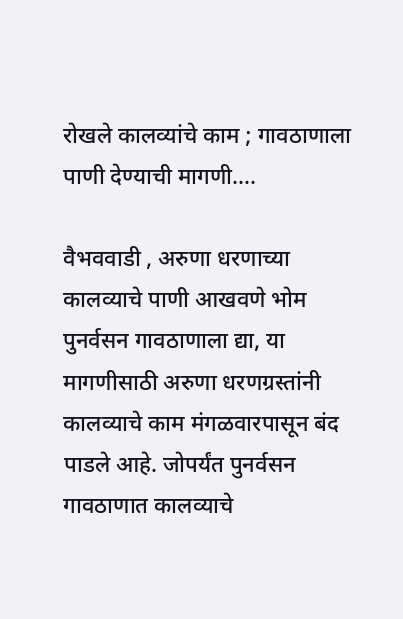रोखले कालव्यांचे काम ; गावठाणाला पाणी देण्याची मागणी….

वैभववाडी , अरुणा धरणाच्या कालव्याचे पाणी आखवणे भोम पुनर्वसन गावठाणाला द्या, या मागणीसाठी अरुणा धरणग्रस्तांनी कालव्याचे काम मंगळवारपासून बंद पाडले आहे. जोपर्यंत पुनर्वसन गावठाणात कालव्याचे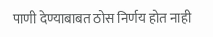पाणी देण्याबाबत ठोस निर्णय होत नाही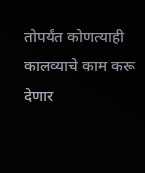तोपर्यंत कोणत्याही कालव्याचे काम करू देणार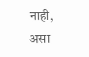नाही, असा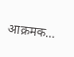आक्रमक…